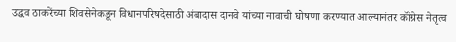उद्धव ठाकरेंच्या शिवसेनेकडून विधानपरिषदेसाठी अंबादास दानवे यांच्या नावाची घोषणा करण्यात आल्यानंतर कॉंग्रेस नेतृत्व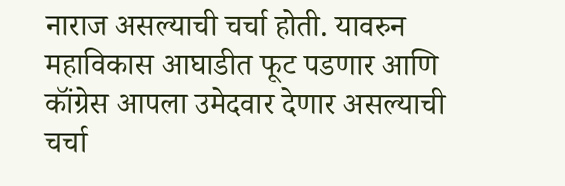नाराज असल्याची चर्चा होती. यावरुन महाविकास आघाडीत फूट पडणार आणि कॉंग्रेस आपला उमेदवार देणार असल्याची चर्चा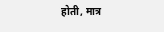होती, मात्र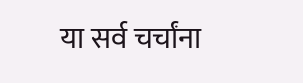या सर्व चर्चांना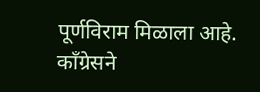पूर्णविराम मिळाला आहे. कॉंग्रेसने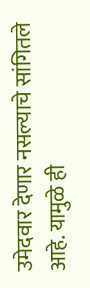उमेदवार देणार नसल्याचे सांगितले आहे. यामुळे ही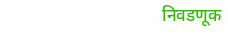निवडणूक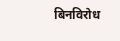बिनविरोध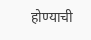होण्याची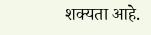शक्यता आहे.